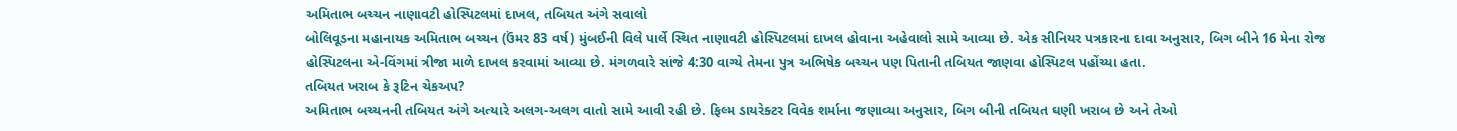અમિતાભ બચ્ચન નાણાવટી હોસ્પિટલમાં દાખલ, તબિયત અંગે સવાલો
બોલિવૂડના મહાનાયક અમિતાભ બચ્ચન (ઉંમર 83 વર્ષ) મુંબઈની વિલે પાર્લે સ્થિત નાણાવટી હોસ્પિટલમાં દાખલ હોવાના અહેવાલો સામે આવ્યા છે. એક સીનિયર પત્રકારના દાવા અનુસાર, બિગ બીને 16 મેના રોજ હોસ્પિટલના એ-વિંગમાં ત્રીજા માળે દાખલ કરવામાં આવ્યા છે. મંગળવારે સાંજે 4:30 વાગ્યે તેમના પુત્ર અભિષેક બચ્ચન પણ પિતાની તબિયત જાણવા હોસ્પિટલ પહોંચ્યા હતા.
તબિયત ખરાબ કે રૂટિન ચેકઅપ?
અમિતાભ બચ્ચનની તબિયત અંગે અત્યારે અલગ-અલગ વાતો સામે આવી રહી છે. ફિલ્મ ડાયરેક્ટર વિવેક શર્માના જણાવ્યા અનુસાર, બિગ બીની તબિયત ઘણી ખરાબ છે અને તેઓ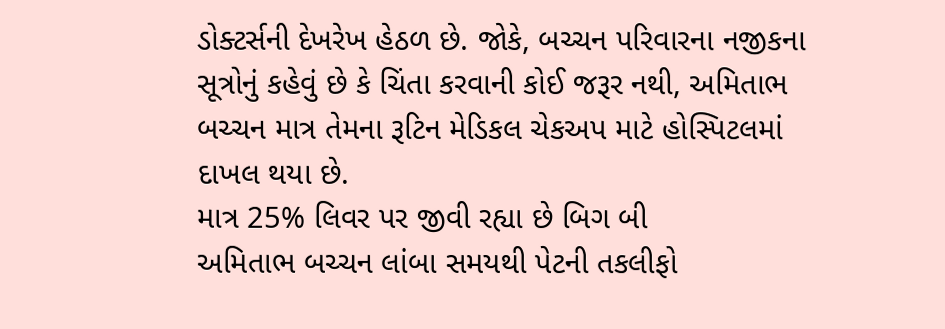ડોક્ટર્સની દેખરેખ હેઠળ છે. જોકે, બચ્ચન પરિવારના નજીકના સૂત્રોનું કહેવું છે કે ચિંતા કરવાની કોઈ જરૂર નથી, અમિતાભ બચ્ચન માત્ર તેમના રૂટિન મેડિકલ ચેકઅપ માટે હોસ્પિટલમાં દાખલ થયા છે.
માત્ર 25% લિવર પર જીવી રહ્યા છે બિગ બી
અમિતાભ બચ્ચન લાંબા સમયથી પેટની તકલીફો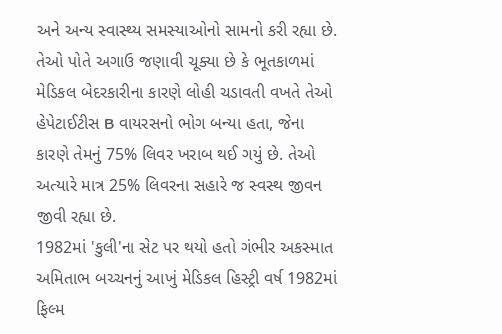અને અન્ય સ્વાસ્થ્ય સમસ્યાઓનો સામનો કરી રહ્યા છે. તેઓ પોતે અગાઉ જણાવી ચૂક્યા છે કે ભૂતકાળમાં મેડિકલ બેદરકારીના કારણે લોહી ચડાવતી વખતે તેઓ હેપેટાઈટીસ B વાયરસનો ભોગ બન્યા હતા, જેના કારણે તેમનું 75% લિવર ખરાબ થઈ ગયું છે. તેઓ અત્યારે માત્ર 25% લિવરના સહારે જ સ્વસ્થ જીવન જીવી રહ્યા છે.
1982માં 'કુલી'ના સેટ પર થયો હતો ગંભીર અકસ્માત
અમિતાભ બચ્ચનનું આખું મેડિકલ હિસ્ટ્રી વર્ષ 1982માં ફિલ્મ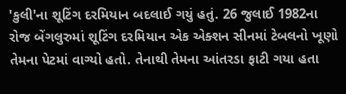'કુલી'ના શૂટિંગ દરમિયાન બદલાઈ ગયું હતું. 26 જુલાઈ 1982ના રોજ બેંગલુરુમાં શૂટિંગ દરમિયાન એક એક્શન સીનમાં ટેબલનો ખૂણો તેમના પેટમાં વાગ્યો હતો. તેનાથી તેમના આંતરડા ફાટી ગયા હતા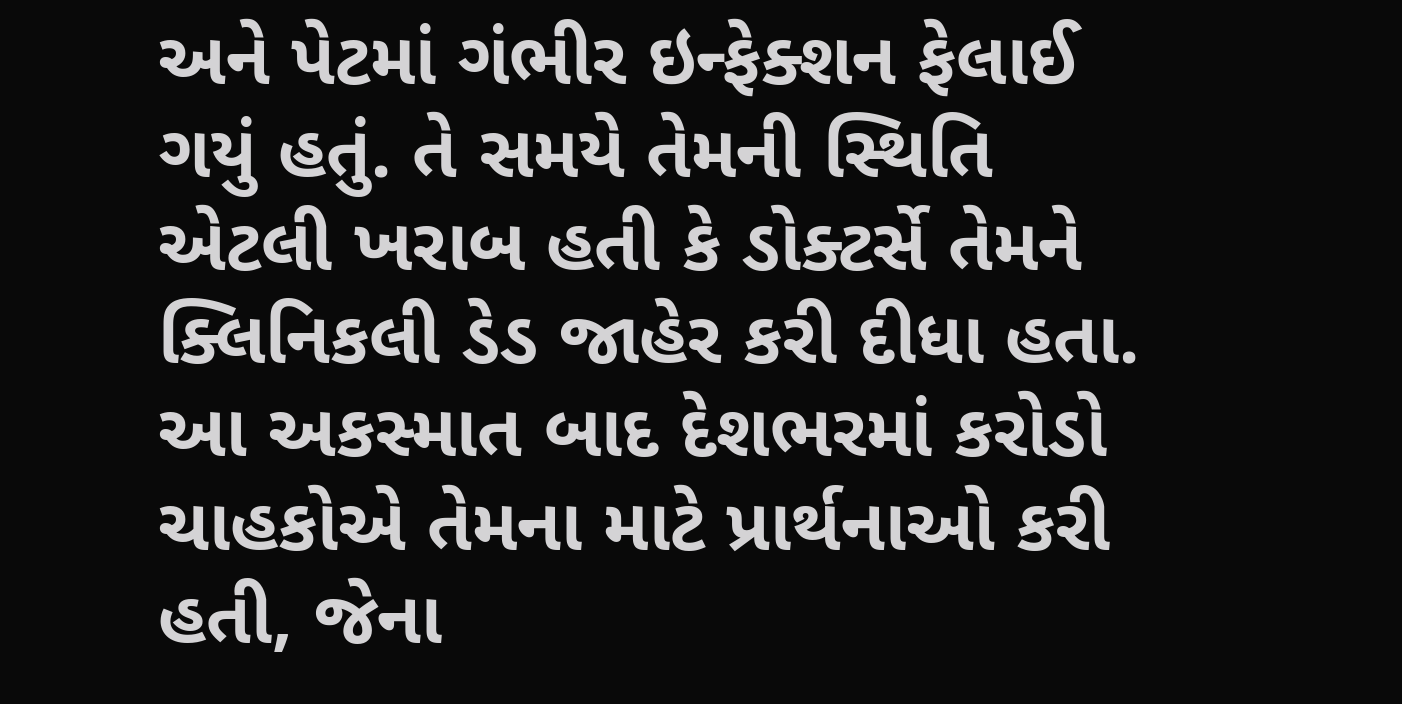અને પેટમાં ગંભીર ઇન્ફેક્શન ફેલાઈ ગયું હતું. તે સમયે તેમની સ્થિતિ એટલી ખરાબ હતી કે ડોક્ટર્સે તેમને ક્લિનિકલી ડેડ જાહેર કરી દીધા હતા. આ અકસ્માત બાદ દેશભરમાં કરોડો ચાહકોએ તેમના માટે પ્રાર્થનાઓ કરી હતી, જેના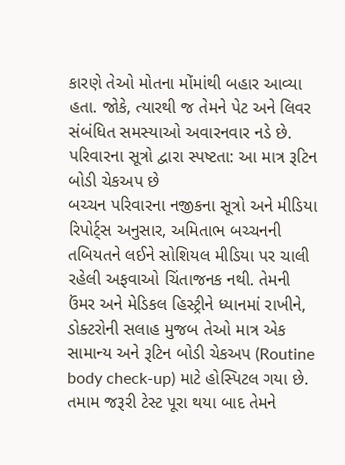કારણે તેઓ મોતના મોંમાંથી બહાર આવ્યા હતા. જોકે, ત્યારથી જ તેમને પેટ અને લિવર સંબંધિત સમસ્યાઓ અવારનવાર નડે છે.
પરિવારના સૂત્રો દ્વારા સ્પષ્ટતા: આ માત્ર રૂટિન બોડી ચેકઅપ છે
બચ્ચન પરિવારના નજીકના સૂત્રો અને મીડિયા રિપોર્ટ્સ અનુસાર, અમિતાભ બચ્ચનની તબિયતને લઈને સોશિયલ મીડિયા પર ચાલી રહેલી અફવાઓ ચિંતાજનક નથી. તેમની ઉંમર અને મેડિકલ હિસ્ટ્રીને ધ્યાનમાં રાખીને, ડોક્ટરોની સલાહ મુજબ તેઓ માત્ર એક સામાન્ય અને રૂટિન બોડી ચેકઅપ (Routine body check-up) માટે હોસ્પિટલ ગયા છે. તમામ જરૂરી ટેસ્ટ પૂરા થયા બાદ તેમને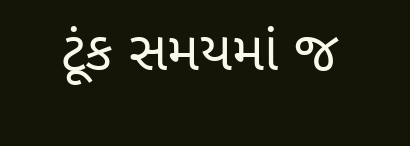ટૂંક સમયમાં જ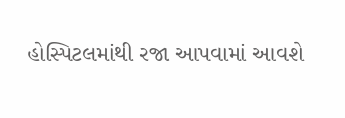હોસ્પિટલમાંથી રજા આપવામાં આવશે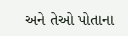અને તેઓ પોતાના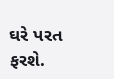ઘરે પરત ફરશે.